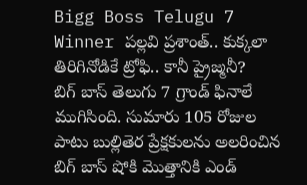Bigg Boss Telugu 7 Winner పల్లవి ప్రశాంత్.. కుక్కలా తిరిగినోడికే ట్రోఫి.. కానీ ప్రైజ్మనీ?
బిగ్ బాస్ తెలుగు 7 గ్రాండ్ ఫినాలే ముగిసింది. సుమారు 105 రోజుల పాటు బుల్లితెర ప్రేక్షకులను అలరించిన బిగ్ బాస్ షోకి మొత్తానికి ఎండ్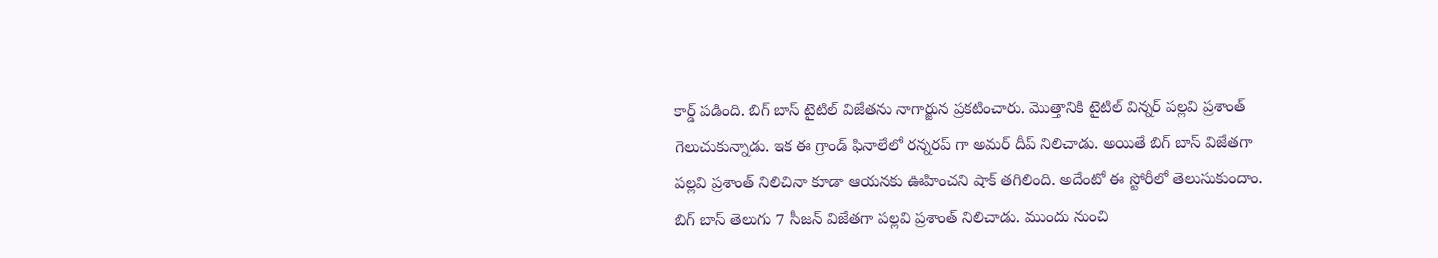కార్డ్ పడింది. బిగ్ బాస్ టైటిల్ విజేతను నాగార్జున ప్రకటించారు. మొత్తానికి టైటిల్ విన్నర్ పల్లవి ప్రశాంత్ గెలుచుకున్నాడు. ఇక ఈ గ్రాండ్ ఫినాలేలో రన్నరప్ గా అమర్ దీప్ నిలిచాడు. అయితే బిగ్ బాస్ విజేతగా పల్లవి ప్రశాంత్ నిలిచినా కూడా ఆయనకు ఊహించని షాక్ తగిలింది. అదేంటో ఈ స్టోరీలో తెలుసుకుందాం.
బిగ్ బాస్ తెలుగు 7 సీజన్ విజేతగా పల్లవి ప్రశాంత్ నిలిచాడు. ముందు నుంచి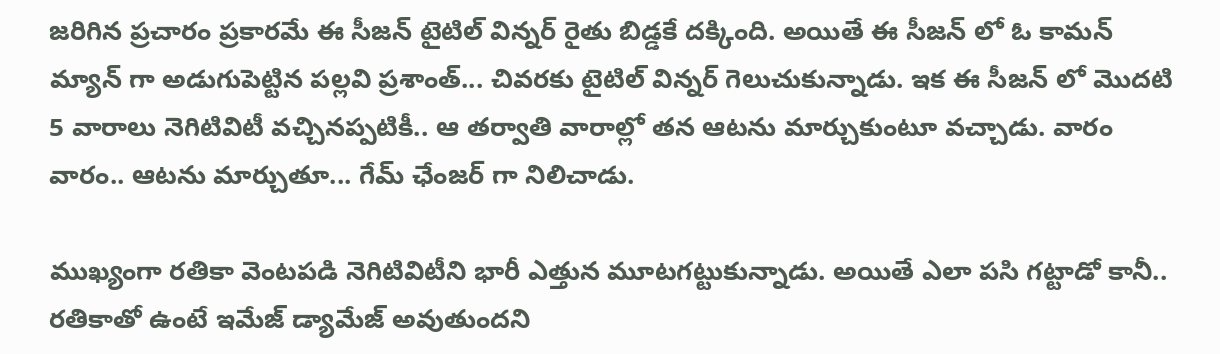జరిగిన ప్రచారం ప్రకారమే ఈ సీజన్ టైటిల్ విన్నర్ రైతు బిడ్డకే దక్కింది. అయితే ఈ సీజన్ లో ఓ కామన్ మ్యాన్ గా అడుగుపెట్టిన పల్లవి ప్రశాంత్... చివరకు టైటిల్ విన్నర్ గెలుచుకున్నాడు. ఇక ఈ సీజన్ లో మొదటి 5 వారాలు నెగిటివిటీ వచ్చినప్పటికీ.. ఆ తర్వాతి వారాల్లో తన ఆటను మార్చుకుంటూ వచ్చాడు. వారం వారం.. ఆటను మార్చుతూ... గేమ్ ఛేంజర్ గా నిలిచాడు.

ముఖ్యంగా రతికా వెంటపడి నెగిటివిటీని భారీ ఎత్తున మూటగట్టుకున్నాడు. అయితే ఎలా పసి గట్టాడో కానీ.. రతికాతో ఉంటే ఇమేజ్ డ్యామేజ్ అవుతుందని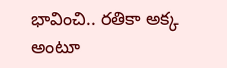భావించి.. రతికా అక్క అంటూ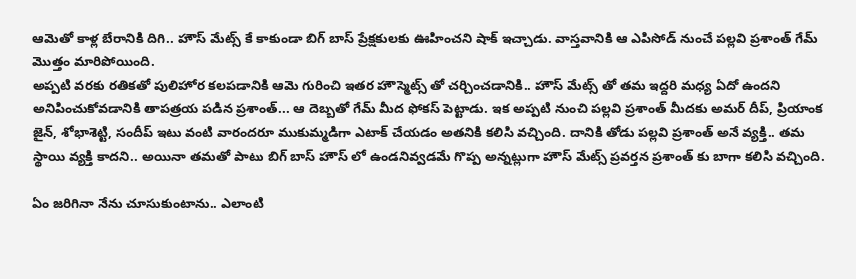ఆమెతో కాళ్ల బేరానికి దిగి.. హౌస్ మేట్స్ కే కాకుండా బిగ్ బాస్ ప్రేక్షకులకు ఊహించని షాక్ ఇచ్చాడు. వాస్తవానికి ఆ ఎపిసోడ్ నుంచే పల్లవి ప్రశాంత్ గేమ్ మొత్తం మారిపోయింది.
అప్పటి వరకు రతికతో పులిహోర కలపడానికి ఆమె గురించి ఇతర హౌస్మెట్స్ తో చర్చించడానికి.. హౌస్ మేట్స్ తో తమ ఇద్దరి మధ్య ఏదో ఉందని అనిపించుకోవడానికి తాపత్రయ పడిన ప్రశాంత్... ఆ దెబ్బతో గేమ్ మీద ఫోకస్ పెట్టాడు. ఇక అప్పటి నుంచి పల్లవి ప్రశాంత్ మీదకు అమర్ దీప్, ప్రియాంక జైన్, శోభాశెట్టి, సందీప్ ఇటు వంటి వారందరూ ముకుమ్మడిగా ఎటాక్ చేయడం అతనికి కలిసి వచ్చింది. దానికి తోడు పల్లవి ప్రశాంత్ అనే వ్యక్తి.. తమ స్థాయి వ్యక్తి కాదని.. అయినా తమతో పాటు బిగ్ బాస్ హౌస్ లో ఉండనివ్వడమే గొప్ప అన్నట్లుగా హౌస్ మేట్స్ ప్రవర్తన ప్రశాంత్ కు బాగా కలిసి వచ్చింది.

ఏం జరిగినా నేను చూసుకుంటాను.. ఎలాంటి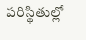పరిస్థితుల్లో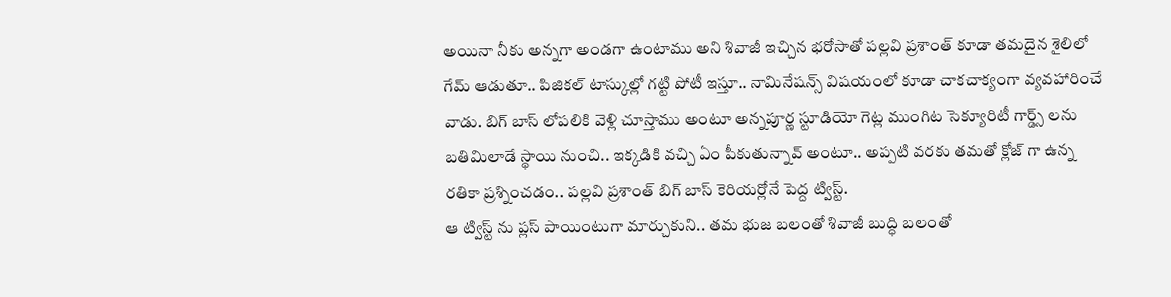అయినా నీకు అన్నగా అండగా ఉంటాము అని శివాజీ ఇచ్చిన భరోసాతో పల్లవి ప్రశాంత్ కూడా తమదైన శైలిలో గేమ్ ఆడుతూ.. పిజికల్ టాస్కుల్లో గట్టి పోటీ ఇస్తూ.. నామినేషన్స్ విషయంలో కూడా చాకచాక్యంగా వ్యవహారించే వాడు. బిగ్ బాస్ లోపలికి వెళ్లి చూస్తాము అంటూ అన్నపూర్ణ స్టూడియో గెట్ల ముంగిట సెక్యూరిటీ గార్డ్స్ లను బతిమిలాడే స్థాయి నుంచి.. ఇక్కడికి వచ్చి ఏం పీకుతున్నావ్ అంటూ.. అప్పటి వరకు తమతో క్లోజ్ గా ఉన్న రతికా ప్రశ్నించడం.. పల్లవి ప్రశాంత్ బిగ్ బాస్ కెరియర్లోనే పెద్ద ట్విస్ట్.
ఆ ట్విస్ట్ ను ప్లస్ పాయింటుగా మార్చుకుని.. తమ భుజ బలంతో శివాజీ బుద్ధి బలంతో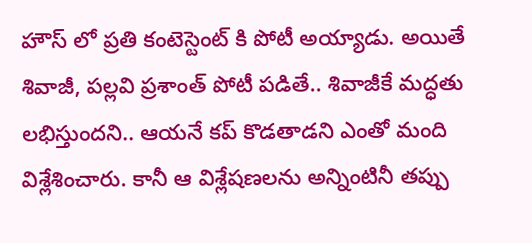హౌస్ లో ప్రతి కంటెస్టెంట్ కి పోటీ అయ్యాడు. అయితే శివాజీ, పల్లవి ప్రశాంత్ పోటీ పడితే.. శివాజీకే మద్ధతు లభిస్తుందని.. ఆయనే కప్ కొడతాడని ఎంతో మంది విశ్లేశించారు. కానీ ఆ విశ్లేషణలను అన్నింటినీ తప్పు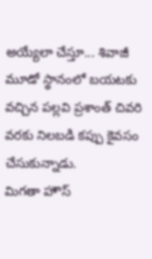అయ్యేలా చేస్తూ... శివాజీ మూడో స్థానంలో బయటకు వచ్చిన పల్లవి ప్రశాంత్ చివరి వరకు నిలబడి కప్పు కైవసం చేసుకున్నాడు.
మిగతా హౌస్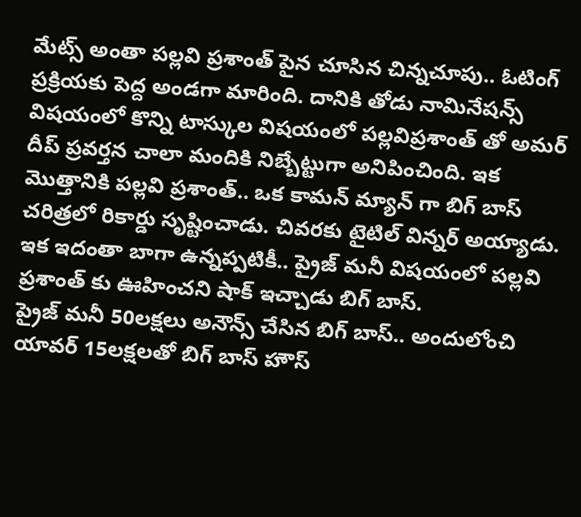మేట్స్ అంతా పల్లవి ప్రశాంత్ పైన చూసిన చిన్నచూపు.. ఓటింగ్ ప్రక్రియకు పెద్ద అండగా మారింది. దానికి తోడు నామినేషన్స్ విషయంలో కొన్ని టాస్కుల విషయంలో పల్లవిప్రశాంత్ తో అమర్ దీప్ ప్రవర్తన చాలా మందికి నిబ్బేట్టుగా అనిపించింది. ఇక మొత్తానికి పల్లవి ప్రశాంత్.. ఒక కామన్ మ్యాన్ గా బిగ్ బాస్ చరిత్రలో రికార్డు సృష్టించాడు. చివరకు టైటిల్ విన్నర్ అయ్యాడు. ఇక ఇదంతా బాగా ఉన్నప్పటికీ.. ప్రైజ్ మనీ విషయంలో పల్లవి ప్రశాంత్ కు ఊహించని షాక్ ఇచ్చాడు బిగ్ బాస్.
ప్రైజ్ మనీ 50లక్షలు అనౌన్స్ చేసిన బిగ్ బాస్.. అందులోంచి యావర్ 15లక్షలతో బిగ్ బాస్ హౌస్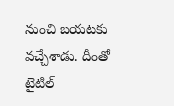నుంచి బయటకు వచ్చేశాడు. దీంతో టైటిల్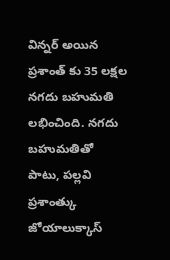విన్నర్ అయిన ప్రశాంత్ కు 35 లక్షల నగదు బహుమతి లభించింది. నగదు బహుమతితో పాటు, పల్లవి ప్రశాంత్కు జోయాలుక్కాస్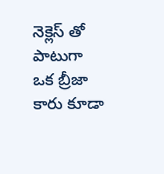నెక్లెస్ తో పాటుగా ఒక బ్రీజా కారు కూడా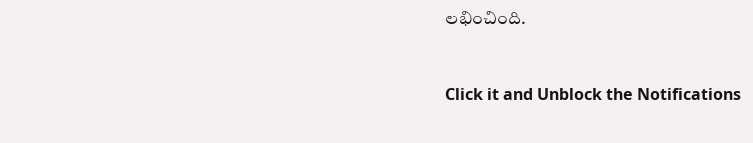లభించింది.


Click it and Unblock the Notifications